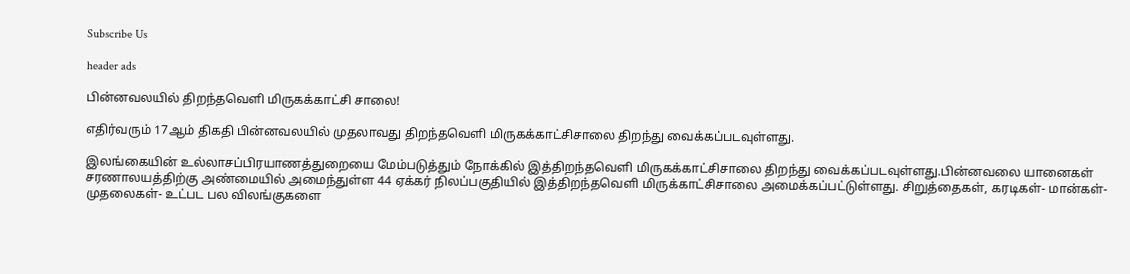Subscribe Us

header ads

பின்னவலயில் திறந்தவெளி மிருகக்காட்சி சாலை!

எதிர்வரும் 17ஆம் திகதி பின்னவலயில் முதலாவது திறந்தவெளி மிருகக்காட்சிசாலை திறந்து வைக்கப்படவுள்ளது.

இலங்கையின் உல்லாசப்பிரயாணத்துறையை மேம்படுத்தும் நோக்கில் இத்திறந்தவெளி மிருகக்காட்சிசாலை திறந்து வைக்கப்படவுள்ளது.பின்னவலை யானைகள் சரணாலயத்திற்கு அண்மையில் அமைந்துள்ள 44 ஏக்கர் நிலப்பகுதியில் இத்திறந்தவெளி மிருக்காட்சிசாலை அமைக்கப்பட்டுள்ளது. சிறுத்தைகள், கரடிகள்- மான்கள்- முதலைகள்- உட்பட பல விலங்குகளை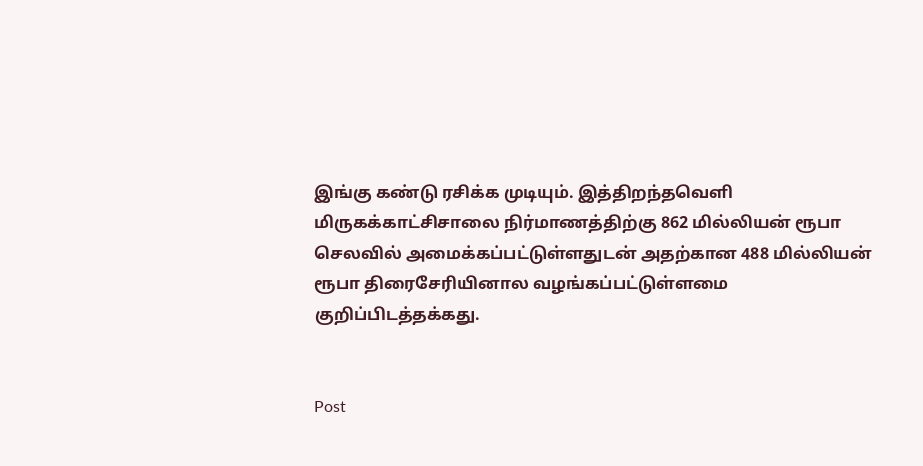இங்கு கண்டு ரசிக்க முடியும். இத்திறந்தவெளி மிருகக்காட்சிசாலை நிர்மாணத்திற்கு 862 மில்லியன் ரூபா செலவில் அமைக்கப்பட்டுள்ளதுடன் அதற்கான 488 மில்லியன் ரூபா திரைசேரியினால வழங்கப்பட்டுள்ளமை குறிப்பிடத்தக்கது.


Post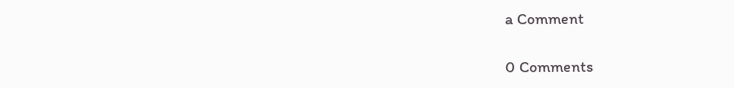a Comment

0 Comments